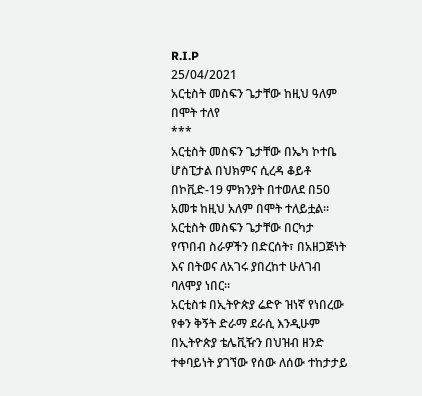R.I.P
25/04/2021
አርቲስት መስፍን ጌታቸው ከዚህ ዓለም በሞት ተለየ
***
አርቲስት መስፍን ጌታቸው በኤካ ኮተቤ ሆስፒታል በህክምና ሲረዳ ቆይቶ በኮቪድ-19 ምክንያት በተወለደ በ50 አመቱ ከዚህ አለም በሞት ተለይቷል።
አርቲስት መስፍን ጌታቸው በርካታ የጥበብ ስራዎችን በድርሰት፣ በአዘጋጅነት እና በትወና ለአገሩ ያበረከተ ሁለገብ ባለሞያ ነበር።
አርቲስቱ በኢትዮጵያ ሬድዮ ዝነኛ የነበረው የቀን ቅኝት ድራማ ደራሲ እንዲሁም በኢትዮጵያ ቴሌቪዥን በህዝብ ዘንድ ተቀባይነት ያገኘው የሰው ለሰው ተከታታይ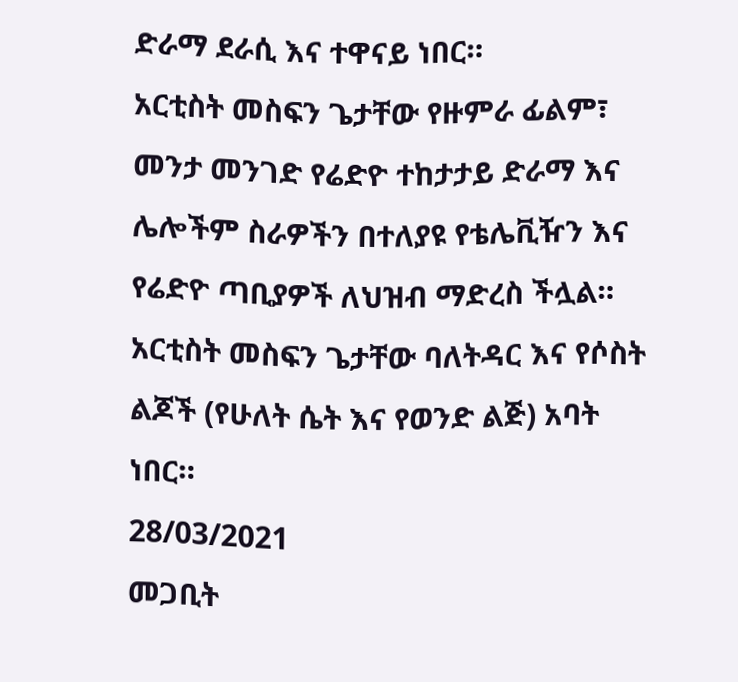ድራማ ደራሲ እና ተዋናይ ነበር።
አርቲስት መስፍን ጌታቸው የዙምራ ፊልም፣ መንታ መንገድ የሬድዮ ተከታታይ ድራማ እና ሌሎችም ስራዎችን በተለያዩ የቴሌቪዥን እና የሬድዮ ጣቢያዎች ለህዝብ ማድረስ ችሏል።
አርቲስት መስፍን ጌታቸው ባለትዳር እና የሶስት ልጆች (የሁለት ሴት እና የወንድ ልጅ) አባት ነበር።
28/03/2021
መጋቢት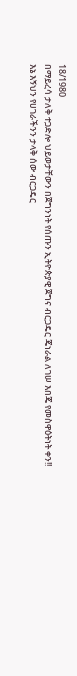18/1980
በማይረሳ ታለቅ ተጋድሎ ህይወታቸውን በጀግንነት የሰጡን ኢትዮጵያዊ ጀግና ብርጋዴር ጄነራል ለገሠ እበጄ የመስዋዕትነት ቀን!!
እኔ እኝህን የሀገራችንን ታላቅ ሰው ብርጋዴር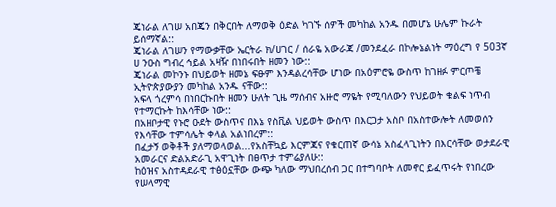ጄነራል ለገሠ አበጄን በቅርበት ለማወቅ ዕድል ካገኙ ሰዎች መካከል አንዱ በመሆኔ ሁሌም ኩራት ይሰማኛል::
ጄነራል ለገሠን የማውቃቸው ኤርትራ ክ/ሀገር / ሰራዬ አውራጃ /መንደፈራ በኮሎኔልነት ማዕረግ የ 503ኛ ሀ ንዑስ ግብረ ኅይል አዛዥ በነበሩበት ዘመን ነው::
ጄነራል መኮንኑ በህይወት ዘመኔ ፍፁም እንዳልረሳቸው ሆነው በአዕምሮዬ ውስጥ ከገዘፉ ምርጦቼ ኢትዮጵያውያን መካከል አንዱ ናቸው::
አፍላ ጎረምሳ በነበርኩበት ዘመን ሁለት ጊዜ ማሰብና አዙሮ ማዬት የሚባለውን የህይወት ቁልፍ ነጥብ የተማርኩት ከእሳቸው ነው::
በአዘቦታዊ የኑሮ ዑደት ውስጥና በእኔ የስቪል ህይወት ውስጥ በእርጋታ አስቦ በአስተውሎት ለመወሰን የእሳቸው ተምሳሌት ቀላል አልነበረም::
በፈታኝ ወቅቶች ያለማወላወል...የአስቸኳይ እርምጃና የቁርጠኛ ውሳኔ አስፈላጊነትን በእርሳቸው ወታደራዊ አመራርና ድልአድራጊ አዋጊነት በፀጥታ ተምሬያለሁ::
ከዕዝና አስተዳደራዊ ተፅዕኗቸው ውጭ ካለው ማህበረሰብ ጋር በተግባቦት ለመኖር ይፈጥሩት የነበረው የሠላማዊ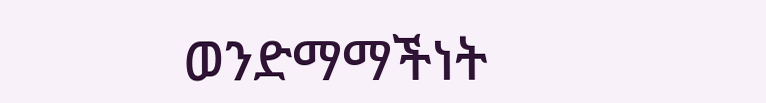ወንድማማችነት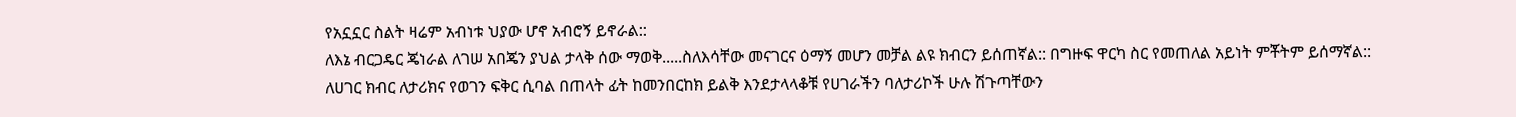የአኗኗር ስልት ዛሬም አብነቱ ህያው ሆኖ አብሮኝ ይኖራል::
ለእኔ ብርጋዴር ጄነራል ለገሠ አበጄን ያህል ታላቅ ሰው ማወቅ.....ስለእሳቸው መናገርና ዕማኝ መሆን መቻል ልዩ ክብርን ይሰጠኛል:: በግዙፍ ዋርካ ስር የመጠለል አይነት ምቾትም ይሰማኛል::
ለሀገር ክብር ለታሪክና የወገን ፍቅር ሲባል በጠላት ፊት ከመንበርከክ ይልቅ እንደታላላቆቹ የሀገራችን ባለታሪኮች ሁሉ ሽጉጣቸውን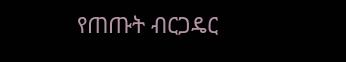የጠጡት ብርጋዴር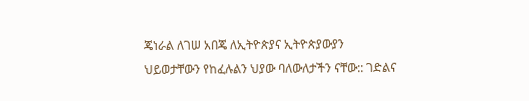ጄነራል ለገሠ አበጄ ለኢትዮጵያና ኢትዮጵያውያን ህይወታቸውን የከፈሉልን ህያው ባለውለታችን ናቸው:: ገድልና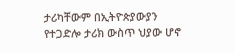ታሪካቸውም በኢትዮጵያውያን የተጋድሎ ታሪክ ውስጥ ህያው ሆኖ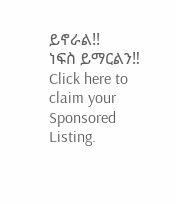ይኖራል!!
ነፍስ ይማርልን‼
Click here to claim your Sponsored Listing.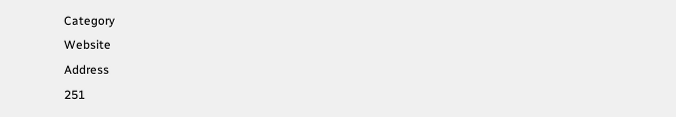Category
Website
Address
251